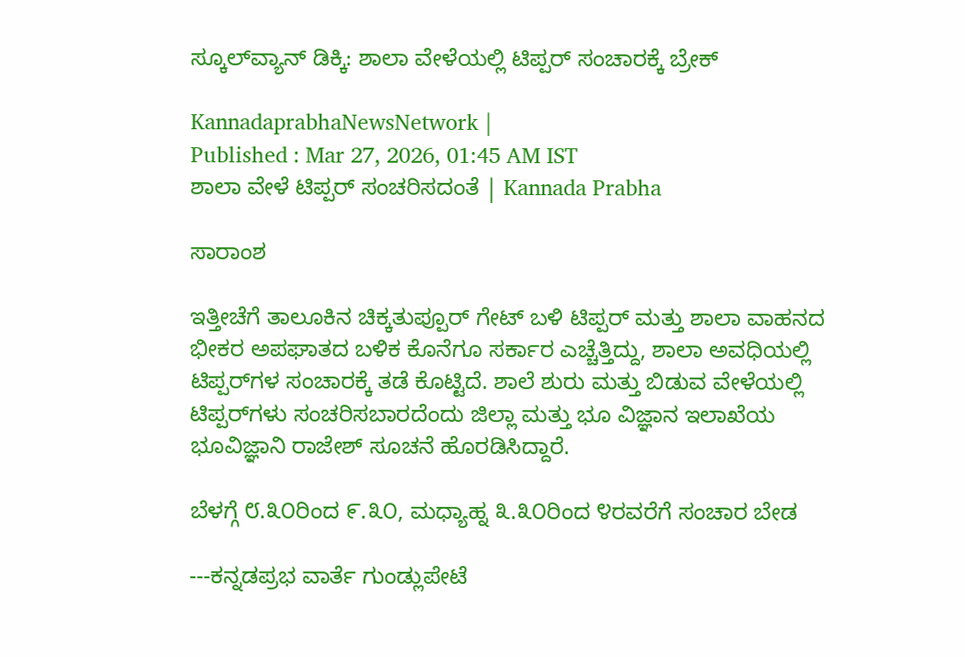ಸ್ಕೂಲ್‌ವ್ಯಾನ್‌ ಡಿಕ್ಕಿ: ಶಾಲಾ ವೇಳೆಯಲ್ಲಿ ಟಿಪ್ಪರ್‌ ಸಂಚಾರಕ್ಕೆ ಬ್ರೇಕ್‌

KannadaprabhaNewsNetwork |
Published : Mar 27, 2026, 01:45 AM IST
ಶಾಲಾ ವೇಳೆ ಟಿಪ್ಪರ್‌ ಸಂಚರಿಸದಂತೆ | Kannada Prabha

ಸಾರಾಂಶ

ಇತ್ತೀಚೆಗೆ ತಾಲೂಕಿನ ಚಿಕ್ಕತುಪ್ಪೂರ್‌ ಗೇಟ್‌ ಬಳಿ ಟಿಪ್ಪರ್‌ ಮತ್ತು ಶಾಲಾ ವಾಹನದ ಭೀಕರ ಅಪಘಾತದ ಬಳಿಕ ಕೊನೆಗೂ ಸರ್ಕಾರ ಎಚ್ಚೆತ್ತಿದ್ದು, ಶಾಲಾ ಅವಧಿಯಲ್ಲಿ ಟಿಪ್ಪರ್‌ಗಳ ಸಂಚಾರಕ್ಕೆ ತಡೆ ಕೊಟ್ಟಿದೆ. ಶಾಲೆ ಶುರು ಮತ್ತು ಬಿಡುವ ವೇಳೆಯಲ್ಲಿ ಟಿಪ್ಪರ್‌ಗಳು ಸಂಚರಿಸಬಾರದೆಂದು ಜಿಲ್ಲಾ ಮತ್ತು ಭೂ ವಿಜ್ಞಾನ ಇಲಾಖೆಯ ಭೂವಿಜ್ಞಾನಿ ರಾಜೇಶ್‌ ಸೂಚನೆ ಹೊರಡಿಸಿದ್ದಾರೆ.

ಬೆಳಗ್ಗೆ ೮.೩೦ರಿಂದ ೯.೩೦, ಮಧ್ಯಾಹ್ನ ೩.೩೦ರಿಂದ ೪ರವರೆಗೆ ಸಂಚಾರ ಬೇಡ

---ಕನ್ನಡಪ್ರಭ ವಾರ್ತೆ ಗುಂಡ್ಲುಪೇಟೆ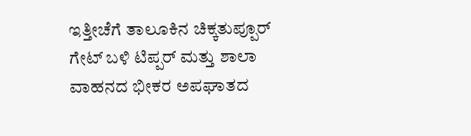ಇತ್ತೀಚೆಗೆ ತಾಲೂಕಿನ ಚಿಕ್ಕತುಪ್ಪೂರ್‌ ಗೇಟ್‌ ಬಳಿ ಟಿಪ್ಪರ್‌ ಮತ್ತು ಶಾಲಾ ವಾಹನದ ಭೀಕರ ಅಪಘಾತದ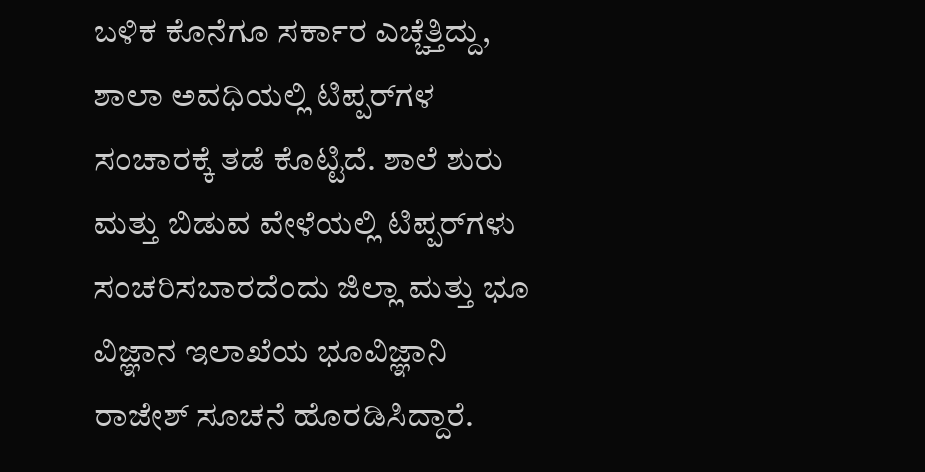ಬಳಿಕ ಕೊನೆಗೂ ಸರ್ಕಾರ ಎಚ್ಚೆತ್ತಿದ್ದು, ಶಾಲಾ ಅವಧಿಯಲ್ಲಿ ಟಿಪ್ಪರ್‌ಗಳ ಸಂಚಾರಕ್ಕೆ ತಡೆ ಕೊಟ್ಟಿದೆ. ಶಾಲೆ ಶುರು ಮತ್ತು ಬಿಡುವ ವೇಳೆಯಲ್ಲಿ ಟಿಪ್ಪರ್‌ಗಳು ಸಂಚರಿಸಬಾರದೆಂದು ಜಿಲ್ಲಾ ಮತ್ತು ಭೂ ವಿಜ್ಞಾನ ಇಲಾಖೆಯ ಭೂವಿಜ್ಞಾನಿ ರಾಜೇಶ್‌ ಸೂಚನೆ ಹೊರಡಿಸಿದ್ದಾರೆ.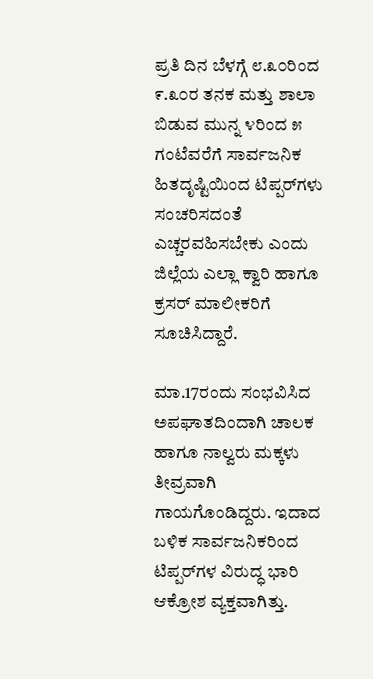ಪ್ರತಿ ದಿನ ಬೆಳಗ್ಗೆ ೮.೩೦ರಿಂದ ೯.೩೦ರ ತನಕ ಮತ್ತು ಶಾಲಾ ಬಿಡುವ ಮುನ್ನ ೪ರಿಂದ ೫ ಗಂಟೆವರೆಗೆ ಸಾರ್ವಜನಿಕ ಹಿತದೃಷ್ಟಿಯಿಂದ ಟಿಪ್ಪರ್‌ಗಳು ಸಂಚರಿಸದಂತೆ ಎಚ್ಚರವಹಿಸಬೇಕು ಎಂದು ಜಿಲ್ಲೆಯ ಎಲ್ಲಾ ಕ್ವಾರಿ ಹಾಗೂ ಕ್ರಸರ್‌ ಮಾಲೀಕರಿಗೆ ಸೂಚಿಸಿದ್ದಾರೆ.

ಮಾ.17ರಂದು ಸಂಭವಿಸಿದ ಅಪಘಾತದಿಂದಾಗಿ ಚಾಲಕ ಹಾಗೂ ನಾಲ್ವರು ಮಕ್ಕಳು ತೀವ್ರವಾಗಿ ಗಾಯಗೊಂಡಿದ್ದರು. ಇದಾದ ಬಳಿಕ ಸಾರ್ವಜನಿಕರಿಂದ ಟಿಪ್ಪರ್‌ಗಳ ವಿರುದ್ಧ ಭಾರಿ ಆಕ್ರೋಶ ವ್ಯಕ್ತವಾಗಿತ್ತು.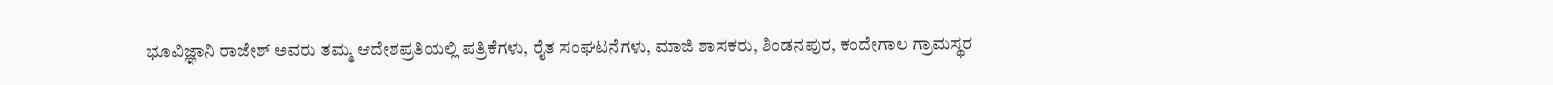ಭೂವಿಜ್ಞಾನಿ ರಾಜೇಶ್‌ ಅವರು ತಮ್ಮ ಆದೇಶಪ್ರತಿಯಲ್ಲಿ ಪತ್ರಿಕೆಗಳು, ರೈತ ಸಂಘಟನೆಗಳು, ಮಾಜಿ ಶಾಸಕರು, ಶಿಂಡನಪುರ, ಕಂದೇಗಾಲ ಗ್ರಾಮಸ್ಥರ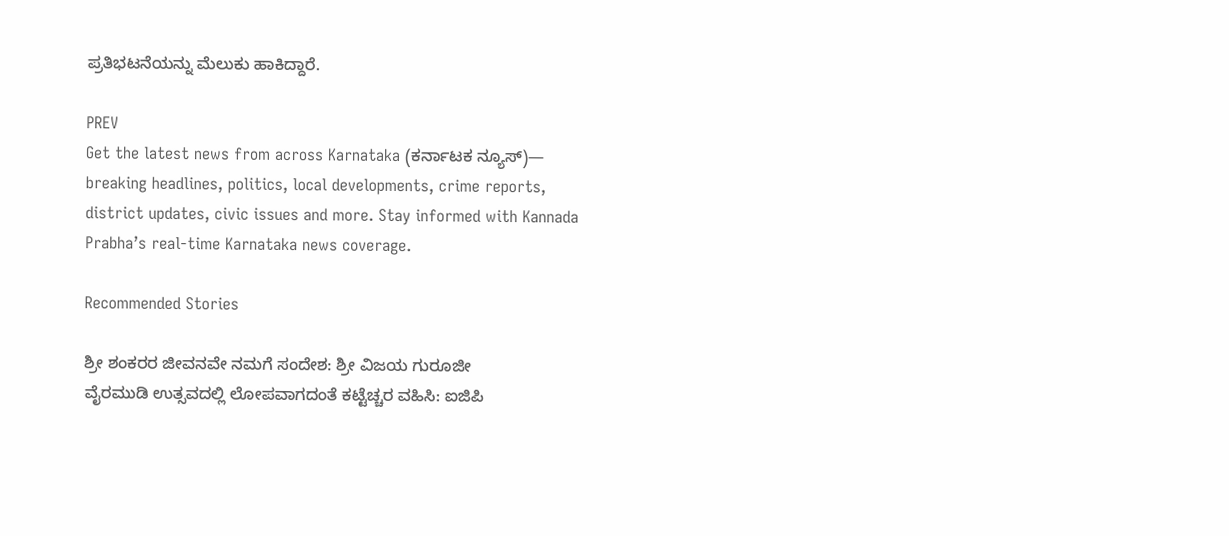ಪ್ರತಿಭಟನೆಯನ್ನು ಮೆಲುಕು ಹಾಕಿದ್ದಾರೆ.

PREV
Get the latest news from across Karnataka (ಕರ್ನಾಟಕ ನ್ಯೂಸ್)— breaking headlines, politics, local developments, crime reports, district updates, civic issues and more. Stay informed with Kannada Prabha’s real‑time Karnataka news coverage.

Recommended Stories

ಶ್ರೀ ಶಂಕರರ ಜೀವನವೇ ನಮಗೆ ಸಂದೇಶ: ಶ್ರೀ ವಿಜಯ ಗುರೂಜೀ
ವೈರಮುಡಿ ಉತ್ಸವದಲ್ಲಿ ಲೋಪವಾಗದಂತೆ ಕಟ್ಟೆಚ್ಚರ ವಹಿಸಿ: ಐಜಿಪಿ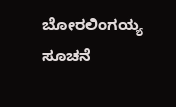ಬೋರಲಿಂಗಯ್ಯ ಸೂಚನೆ